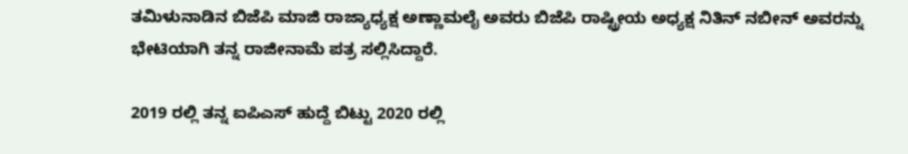ತಮಿಳುನಾಡಿನ ಬಿಜೆಪಿ ಮಾಜಿ ರಾಜ್ಯಾಧ್ಯಕ್ಷ ಅಣ್ಣಾಮಲೈ ಅವರು ಬಿಜೆಪಿ ರಾಷ್ಟ್ರೀಯ ಅಧ್ಯಕ್ಷ ನಿತಿನ್ ನಬೀನ್ ಅವರನ್ನು ಭೇಟಿಯಾಗಿ ತನ್ನ ರಾಜೀನಾಮೆ ಪತ್ರ ಸಲ್ಲಿಸಿದ್ದಾರೆ.

2019 ರಲ್ಲಿ ತನ್ನ ಐಪಿಎಸ್ ಹುದ್ದೆ ಬಿಟ್ಟು 2020 ರಲ್ಲಿ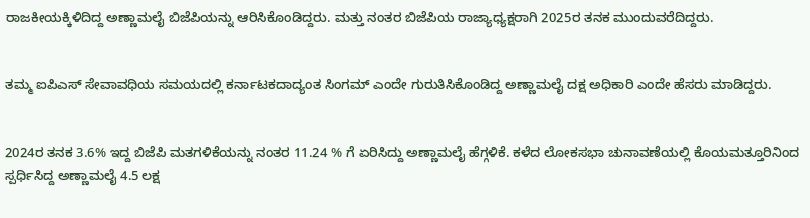ರಾಜಕೀಯಕ್ಕಿಳಿದಿದ್ದ ಅಣ್ಣಾಮಲೈ ಬಿಜೆಪಿಯನ್ನು ಆರಿಸಿಕೊಂಡಿದ್ದರು. ಮತ್ತು ನಂತರ ಬಿಜೆಪಿಯ ರಾಜ್ಯಾಧ್ಯಕ್ಷರಾಗಿ 2025ರ ತನಕ ಮುಂದುವರೆದಿದ್ದರು.


ತಮ್ಮ ಐಪಿಎಸ್ ಸೇವಾವಧಿಯ ಸಮಯದಲ್ಲಿ ಕರ್ನಾಟಕದಾದ್ಯಂತ ಸಿಂಗಮ್ ಎಂದೇ ಗುರುತಿಸಿಕೊಂಡಿದ್ದ ಅಣ್ಣಾಮಲೈ ದಕ್ಷ ಅಧಿಕಾರಿ ಎಂದೇ ಹೆಸರು ಮಾಡಿದ್ದರು.


2024ರ ತನಕ 3.6% ಇದ್ದ ಬಿಜೆಪಿ ಮತಗಳಿಕೆಯನ್ನು ನಂತರ 11.24 % ಗೆ ಏರಿಸಿದ್ದು ಅಣ್ಣಾಮಲೈ ಹೆಗ್ಗಳಿಕೆ. ಕಳೆದ ಲೋಕಸಭಾ ಚುನಾವಣೆಯಲ್ಲಿ ಕೊಯಮತ್ತೂರಿನಿಂದ ಸ್ಪರ್ಧಿಸಿದ್ದ ಅಣ್ಣಾಮಲೈ 4.5 ಲಕ್ಷ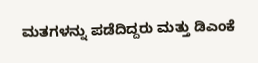ಮತಗಳನ್ನು ಪಡೆದಿದ್ದರು ಮತ್ತು ಡಿಎಂಕೆ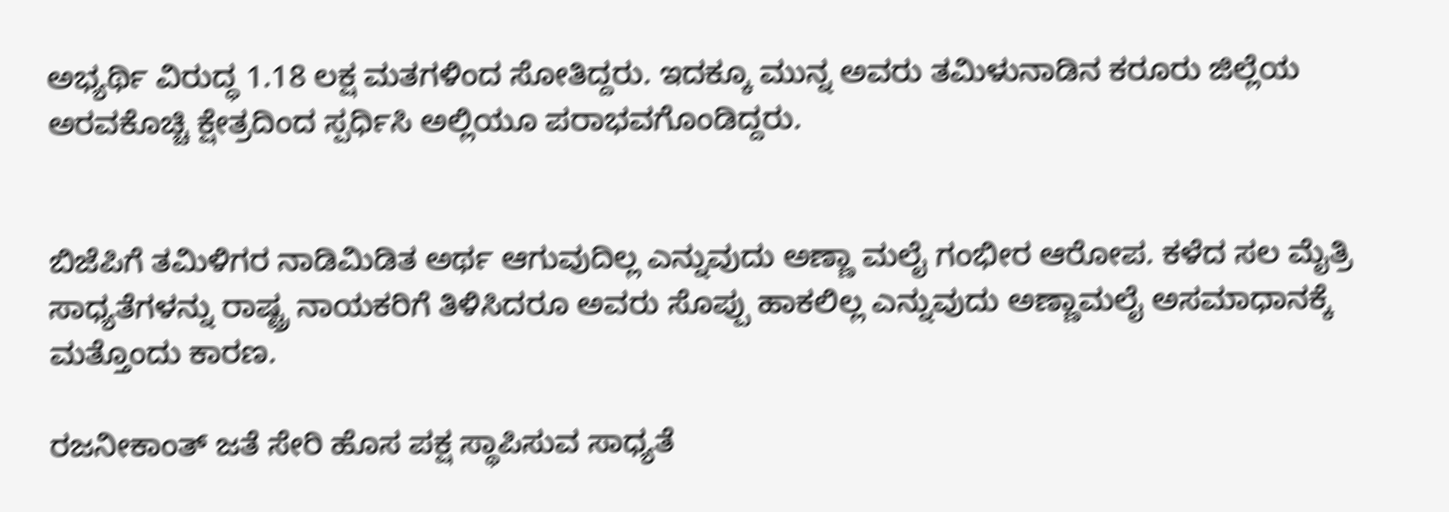ಅಭ್ಯರ್ಥಿ ವಿರುದ್ಧ 1.18 ಲಕ್ಷ ಮತಗಳಿಂದ ಸೋತಿದ್ದರು. ಇದಕ್ಕೂ ಮುನ್ನ ಅವರು ತಮಿಳುನಾಡಿನ ಕರೂರು ಜಿಲ್ಲೆಯ ಅರವಕೊಚ್ಚಿ ಕ್ಷೇತ್ರದಿಂದ ಸ್ಪರ್ಧಿಸಿ ಅಲ್ಲಿಯೂ ಪರಾಭವಗೊಂಡಿದ್ದರು.


ಬಿಜೆಪಿಗೆ ತಮಿಳಿಗರ ನಾಡಿಮಿಡಿತ ಅರ್ಥ ಆಗುವುದಿಲ್ಲ ಎನ್ನುವುದು ಅಣ್ಣಾ ಮಲೈ ಗಂಭೀರ ಆರೋಪ. ಕಳೆದ ಸಲ ಮೈತ್ರಿ ಸಾಧ್ಯತೆಗಳನ್ನು ರಾಷ್ಟ್ರ ನಾಯಕರಿಗೆ ತಿಳಿಸಿದರೂ ಅವರು ಸೊಪ್ಪು ಹಾಕಲಿಲ್ಲ ಎನ್ನುವುದು ಅಣ್ಣಾಮಲೈ ಅಸಮಾಧಾನಕ್ಕೆ ಮತ್ತೊಂದು ಕಾರಣ.

ರಜನೀಕಾಂತ್ ಜತೆ ಸೇರಿ ಹೊಸ ಪಕ್ಷ ಸ್ಥಾಪಿಸುವ ಸಾಧ್ಯತೆ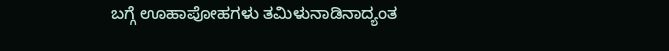ಬಗ್ಗೆ ಊಹಾಪೋಹಗಳು ತಮಿಳುನಾಡಿನಾದ್ಯಂತ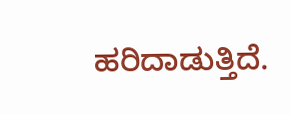ಹರಿದಾಡುತ್ತಿದೆ.